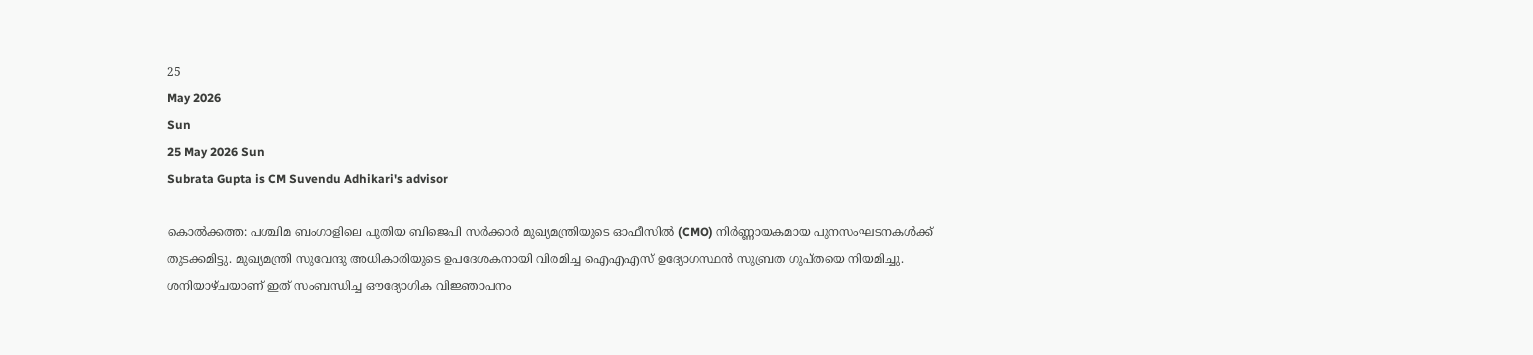25
May 2026
Sun
25 May 2026 Sun
Subrata Gupta is CM Suvendu Adhikari's advisor

കൊല്‍ക്കത്ത: പശ്ചിമ ബംഗാളിലെ പുതിയ ബിജെപി സര്‍ക്കാര്‍ മുഖ്യമന്ത്രിയുടെ ഓഫീസില്‍ (CMO) നിര്‍ണ്ണായകമായ പുനസംഘടനകള്‍ക്ക് തുടക്കമിട്ടു. മുഖ്യമന്ത്രി സുവേന്ദു അധികാരിയുടെ ഉപദേശകനായി വിരമിച്ച ഐഎഎസ് ഉദ്യോഗസ്ഥന്‍ സുബ്രത ഗുപ്തയെ നിയമിച്ചു. ശനിയാഴ്ചയാണ് ഇത് സംബന്ധിച്ച ഔദ്യോഗിക വിജ്ഞാപനം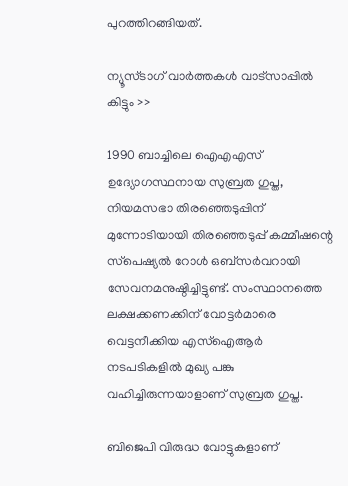പുറത്തിറങ്ങിയത്.

ന്യൂസ്ടാഗ് വാര്‍ത്തകള്‍ വാട്‌സാപ്പില്‍ കിട്ടും >>

1990 ബാച്ചിലെ ഐഎഎസ് ഉദ്യോഗസ്ഥനായ സുബ്രത ഗുപ്ത, നിയമസഭാ തിരഞ്ഞെടുപ്പിന് മുന്നോടിയായി തിരഞ്ഞെടുപ്പ് കമ്മീഷന്റെ സ്‌പെഷ്യല്‍ റോള്‍ ഒബ്സര്‍വറായി സേവനമനുഷ്ഠിച്ചിട്ടുണ്ട്. സംസ്ഥാനത്തെ ലക്ഷക്കണക്കിന് വോട്ടര്‍മാരെ വെട്ടനീക്കിയ എസ്‌ഐആര്‍ നടപടികളില്‍ മുഖ്യ പങ്കു വഹിച്ചിരുന്നയാളാണ് സുബ്രത ഗുപ്ത.

ബിജെപി വിരുദ്ധ വോട്ടുകളാണ്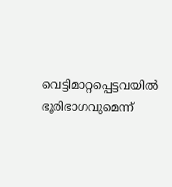വെട്ടിമാറ്റപ്പെട്ടവയില്‍ ഭൂരിഭാഗവുമെന്ന്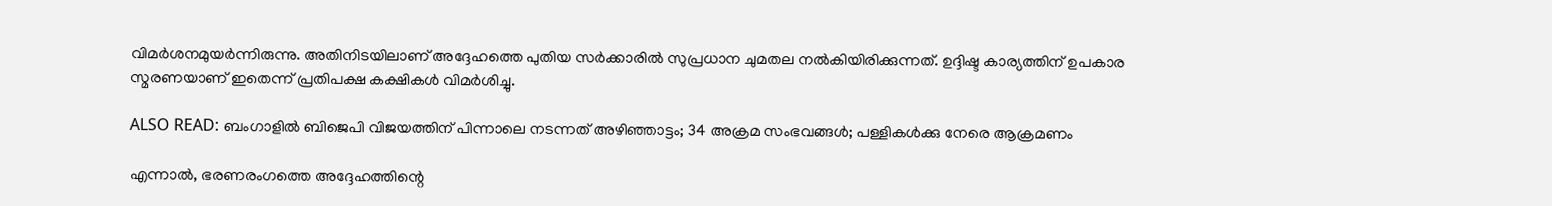വിമര്‍ശനമുയര്‍ന്നിരുന്നു. അതിനിടയിലാണ് അദ്ദേഹത്തെ പുതിയ സര്‍ക്കാരില്‍ സുപ്രധാന ചുമതല നല്‍കിയിരിക്കുന്നത്. ഉദ്ദിഷ്ട കാര്യത്തിന് ഉപകാര സ്മരണയാണ് ഇതെന്ന് പ്രതിപക്ഷ കക്ഷികള്‍ വിമര്‍ശിച്ചു.

ALSO READ: ബംഗാളില്‍ ബിജെപി വിജയത്തിന് പിന്നാലെ നടന്നത് അഴിഞ്ഞാട്ടം; 34 അക്രമ സംഭവങ്ങള്‍; പള്ളികള്‍ക്കു നേരെ ആക്രമണം

എന്നാല്‍, ഭരണരംഗത്തെ അദ്ദേഹത്തിന്റെ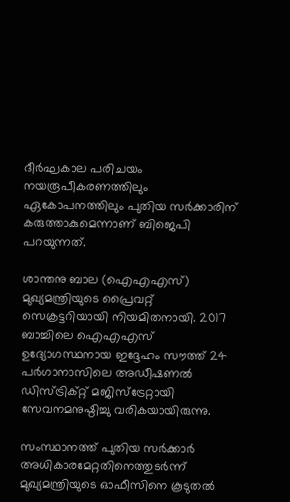ദീര്‍ഘകാല പരിചയം നയരൂപീകരണത്തിലും ഏകോപനത്തിലും പുതിയ സര്‍ക്കാരിന് കരുത്താകുമെന്നാണ് ബിജെപി പറയുന്നത്.

ശാന്തനു ബാല (ഐഎഎസ്) മുഖ്യമന്ത്രിയുടെ പ്രൈവറ്റ് സെക്രട്ടറിയായി നിയമിതനായി. 2017 ബാച്ചിലെ ഐഎഎസ് ഉദ്യോഗസ്ഥനായ ഇദ്ദേഹം സൗത്ത് 24 പര്‍ഗാനാസിലെ അഡീഷണല്‍ ഡിസ്ട്രിക്റ്റ് മജിസ്ട്രേറ്റായി സേവനമനുഷ്ഠിച്ചു വരികയായിരുന്നു.

സംസ്ഥാനത്ത് പുതിയ സര്‍ക്കാര്‍ അധികാരമേറ്റതിനെത്തുടര്‍ന്ന് മുഖ്യമന്ത്രിയുടെ ഓഫീസിനെ കൂടുതല്‍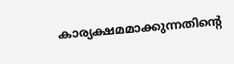കാര്യക്ഷമമാക്കുന്നതിന്റെ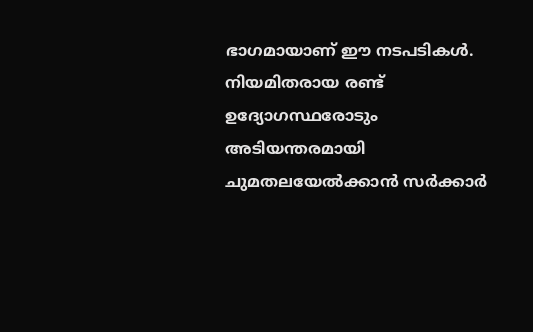ഭാഗമായാണ് ഈ നടപടികള്‍. നിയമിതരായ രണ്ട് ഉദ്യോഗസ്ഥരോടും അടിയന്തരമായി ചുമതലയേല്‍ക്കാന്‍ സര്‍ക്കാര്‍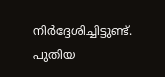നിര്‍ദ്ദേശിച്ചിട്ടുണ്ട്. പുതിയ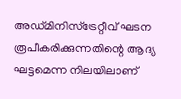അഡ്മിനിസ്‌ട്രേറ്റീവ് ഘടന രൂപീകരിക്കുന്നതിന്റെ ആദ്യ ഘട്ടമെന്ന നിലയിലാണ്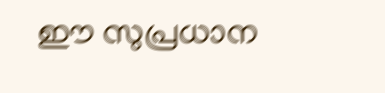ഈ സുപ്രധാന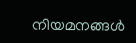നിയമനങ്ങള്‍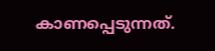കാണപ്പെടുന്നത്.